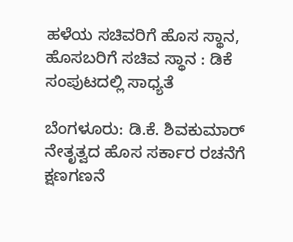ಹಳೆಯ ಸಚಿವರಿಗೆ ಹೊಸ ಸ್ಥಾನ, ಹೊಸಬರಿಗೆ ಸಚಿವ ಸ್ಥಾನ : ಡಿಕೆ ಸಂಪುಟದಲ್ಲಿ ಸಾಧ್ಯತೆ

ಬೆಂಗಳೂರು: ಡಿ.ಕೆ. ಶಿವಕುಮಾರ್ ನೇತೃತ್ವದ ಹೊಸ ಸರ್ಕಾರ ರಚನೆಗೆ ಕ್ಷಣಗಣನೆ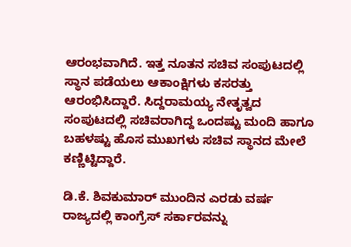ಆರಂಭವಾಗಿದೆ. ಇತ್ತ ನೂತನ ಸಚಿವ ಸಂಪುಟದಲ್ಲಿ ಸ್ಥಾನ ಪಡೆಯಲು ಆಕಾಂಕ್ಷಿಗಳು ಕಸರತ್ತು ಆರಂಭಿಸಿದ್ದಾರೆ. ಸಿದ್ದರಾಮಯ್ಯ ನೇತೃತ್ವದ ಸಂಪುಟದಲ್ಲಿ ಸಚಿವರಾಗಿದ್ದ ಒಂದಷ್ಟು ಮಂದಿ ಹಾಗೂ ಬಹಳಷ್ಟು ಹೊಸ ಮುಖಗಳು ಸಚಿವ ಸ್ಥಾನದ ಮೇಲೆ ಕಣ್ಣಿಟ್ಟಿದ್ದಾರೆ.

ಡಿ.ಕೆ. ಶಿವಕುಮಾರ್ ಮುಂದಿನ ಎರಡು ವರ್ಷ ರಾಜ್ಯದಲ್ಲಿ ಕಾಂಗ್ರೆಸ್ ಸರ್ಕಾರವನ್ನು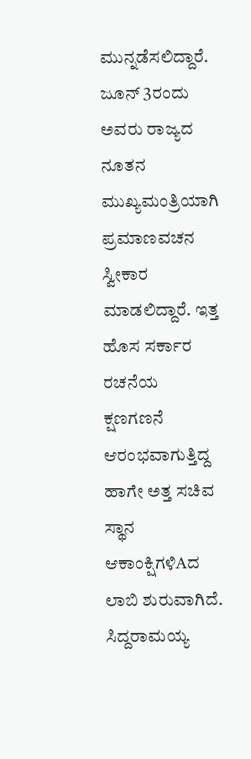ಮುನ್ನಡೆಸಲಿದ್ದಾರೆ. ಜೂನ್ 3ರಂದು ಅವರು ರಾಜ್ಯದ ನೂತನ ಮುಖ್ಯಮಂತ್ರಿಯಾಗಿ ಪ್ರಮಾಣವಚನ ಸ್ವೀಕಾರ ಮಾಡಲಿದ್ದಾರೆ. ಇತ್ತ ಹೊಸ ಸರ್ಕಾರ ರಚನೆಯ ಕ್ಷಣಗಣನೆ ಆರಂಭವಾಗುತ್ತಿದ್ದ ಹಾಗೇ ಅತ್ತ ಸಚಿವ ಸ್ಥಾನ ಆಕಾಂಕ್ಷಿಗಳಿAದ ಲಾಬಿ ಶುರುವಾಗಿದೆ. ಸಿದ್ದರಾಮಯ್ಯ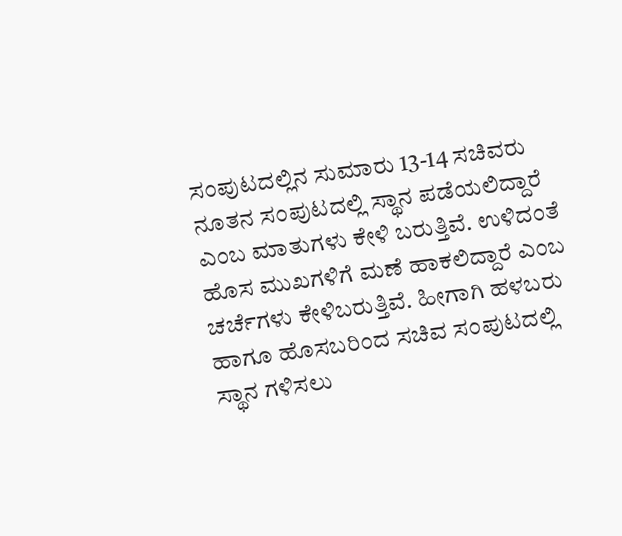ಸಂಪುಟದಲ್ಲಿನ ಸುಮಾರು 13-14 ಸಚಿವರು ನೂತನ ಸಂಪುಟದಲ್ಲಿ ಸ್ಥಾನ ಪಡೆಯಲಿದ್ದಾರೆ ಎಂಬ ಮಾತುಗಳು ಕೇಳಿ ಬರುತ್ತಿವೆ. ಉಳಿದಂತೆ ಹೊಸ ಮುಖಗಳಿಗೆ ಮಣೆ ಹಾಕಲಿದ್ದಾರೆ ಎಂಬ ಚರ್ಚೆಗಳು ಕೇಳಿಬರುತ್ತಿವೆ. ಹೀಗಾಗಿ ಹಳಬರು ಹಾಗೂ ಹೊಸಬರಿಂದ ಸಚಿವ ಸಂಪುಟದಲ್ಲಿ ಸ್ಥಾನ ಗಳಿಸಲು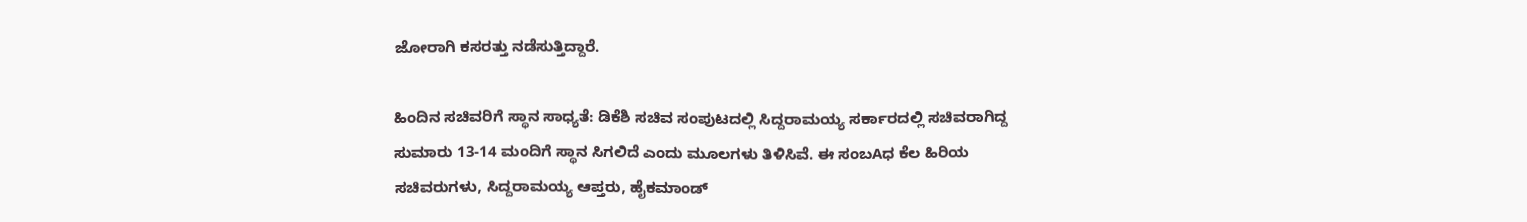ಜೋರಾಗಿ ಕಸರತ್ತು ನಡೆಸುತ್ತಿದ್ದಾರೆ.

ಹಿಂದಿನ ಸಚಿವರಿಗೆ ಸ್ಥಾನ ಸಾಧ್ಯತೆ: ಡಿಕೆಶಿ ಸಚಿವ ಸಂಪುಟದಲ್ಲಿ ಸಿದ್ದರಾಮಯ್ಯ ಸರ್ಕಾರದಲ್ಲಿ ಸಚಿವರಾಗಿದ್ದ ಸುಮಾರು 13-14 ಮಂದಿಗೆ ಸ್ಥಾನ ಸಿಗಲಿದೆ ಎಂದು ಮೂಲಗಳು ತಿಳಿಸಿವೆ. ಈ ಸಂಬAಧ ಕೆಲ ಹಿರಿಯ ಸಚಿವರುಗಳು, ಸಿದ್ದರಾಮಯ್ಯ ಆಪ್ತರು, ಹೈಕಮಾಂಡ್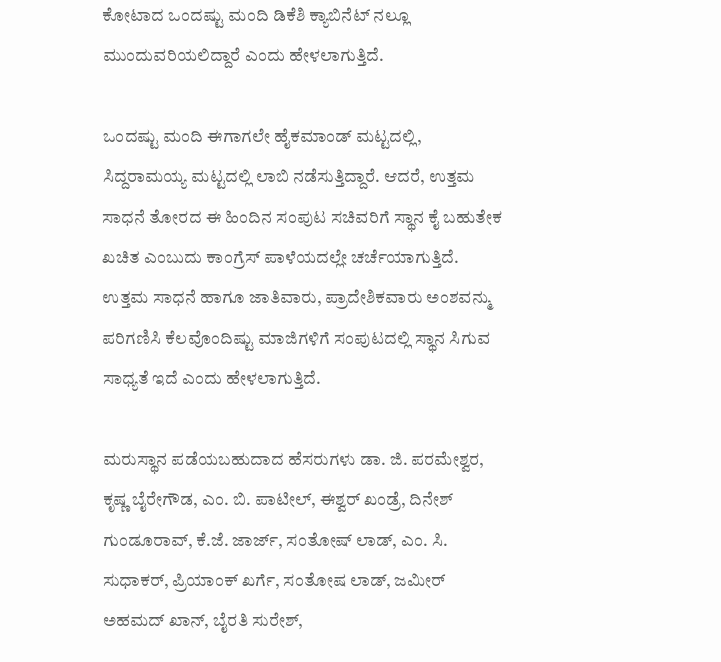ಕೋಟಾದ ಒಂದಷ್ಟು ಮಂದಿ ಡಿಕೆಶಿ ಕ್ಯಾಬಿನೆಟ್ ನಲ್ಲೂ ಮುಂದುವರಿಯಲಿದ್ದಾರೆ ಎಂದು ಹೇಳಲಾಗುತ್ತಿದೆ.

ಒಂದಷ್ಟು ಮಂದಿ ಈಗಾಗಲೇ ಹೈಕಮಾಂಡ್ ಮಟ್ಟದಲ್ಲಿ, ಸಿದ್ದರಾಮಯ್ಯ ಮಟ್ಟದಲ್ಲಿ ಲಾಬಿ ನಡೆಸುತ್ತಿದ್ದಾರೆ. ಆದರೆ, ಉತ್ತಮ ಸಾಧನೆ ತೋರದ ಈ ಹಿಂದಿನ ಸಂಪುಟ ಸಚಿವರಿಗೆ ಸ್ಥಾನ ಕೈ ಬಹುತೇಕ ಖಚಿತ ಎಂಬುದು ಕಾಂಗ್ರೆಸ್ ಪಾಳೆಯದಲ್ಲೇ ಚರ್ಚೆಯಾಗುತ್ತಿದೆ. ಉತ್ತಮ ಸಾಧನೆ ಹಾಗೂ ಜಾತಿವಾರು, ಪ್ರಾದೇಶಿಕವಾರು ಅಂಶವನ್ಮು ಪರಿಗಣಿಸಿ ಕೆಲವೊಂದಿಷ್ಟು ಮಾಜಿಗಳಿಗೆ ಸಂಪುಟದಲ್ಲಿ ಸ್ಥಾನ ಸಿಗುವ ಸಾಧ್ಯತೆ ಇದೆ ಎಂದು ಹೇಳಲಾಗುತ್ತಿದೆ.

ಮರುಸ್ಥಾನ ಪಡೆಯಬಹುದಾದ ಹೆಸರುಗಳು ಡಾ. ಜಿ. ಪರಮೇಶ್ವರ, ಕೃಷ್ಣ ಬೈರೇಗೌಡ, ಎಂ. ಬಿ. ಪಾಟೀಲ್, ಈಶ್ವರ್ ಖಂಡ್ರೆ, ದಿನೇಶ್ ಗುಂಡೂರಾವ್, ಕೆ.ಜೆ. ಜಾರ್ಜ್, ಸಂತೋಷ್ ಲಾಡ್, ಎಂ. ಸಿ. ಸುಧಾಕರ್, ಪ್ರಿಯಾಂಕ್ ಖರ್ಗೆ, ಸಂತೋಷ ಲಾಡ್, ಜಮೀರ್ ಅಹಮದ್ ಖಾನ್, ಬೈರತಿ ಸುರೇಶ್,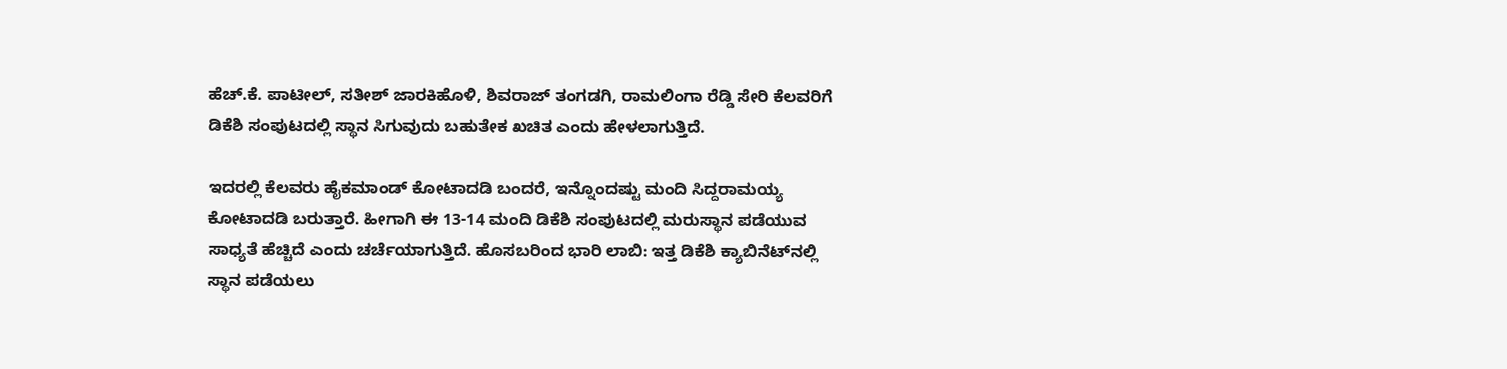ಹೆಚ್.ಕೆ. ಪಾಟೀಲ್, ಸತೀಶ್ ಜಾರಕಿಹೊಳಿ, ಶಿವರಾಜ್ ತಂಗಡಗಿ, ರಾಮಲಿಂಗಾ ರೆಡ್ಡಿ ಸೇರಿ ಕೆಲವರಿಗೆ ಡಿಕೆಶಿ ಸಂಪುಟದಲ್ಲಿ ಸ್ಥಾನ ಸಿಗುವುದು ಬಹುತೇಕ ಖಚಿತ ಎಂದು ಹೇಳಲಾಗುತ್ತಿದೆ.

ಇದರಲ್ಲಿ ಕೆಲವರು ಹೈಕಮಾಂಡ್ ಕೋಟಾದಡಿ ಬಂದರೆ, ಇನ್ನೊಂದಷ್ಟು ಮಂದಿ ಸಿದ್ದರಾಮಯ್ಯ ಕೋಟಾದಡಿ ಬರುತ್ತಾರೆ. ಹೀಗಾಗಿ ಈ 13-14 ಮಂದಿ ಡಿಕೆಶಿ ಸಂಪುಟದಲ್ಲಿ ಮರುಸ್ಥಾನ ಪಡೆಯುವ ಸಾಧ್ಯತೆ ಹೆಚ್ಚಿದೆ ಎಂದು ಚರ್ಚೆಯಾಗುತ್ತಿದೆ. ಹೊಸಬರಿಂದ ಭಾರಿ ಲಾಬಿ: ಇತ್ತ ಡಿಕೆಶಿ ಕ್ಯಾಬಿನೆಟ್‌ನಲ್ಲಿ ಸ್ಥಾನ ಪಡೆಯಲು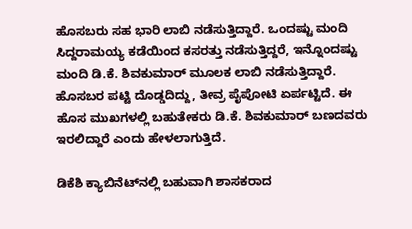ಹೊಸಬರು ಸಹ ಭಾರಿ ಲಾಬಿ ನಡೆಸುತ್ತಿದ್ದಾರೆ. ಒಂದಷ್ಟು ಮಂದಿ ಸಿದ್ದರಾಮಯ್ಯ ಕಡೆಯಿಂದ ಕಸರತ್ತು ನಡೆಸುತ್ತಿದ್ದರೆ, ಇನ್ನೊಂದಷ್ಟು ಮಂದಿ ಡಿ.ಕೆ. ಶಿವಕುಮಾರ್ ಮೂಲಕ ಲಾಬಿ ನಡೆಸುತ್ತಿದ್ದಾರೆ. ಹೊಸಬರ ಪಟ್ಟಿ ದೊಡ್ಡದಿದ್ದು, ತೀವ್ರ ಪೈಪೋಟಿ ಏರ್ಪಟ್ಟಿದೆ. ಈ ಹೊಸ ಮುಖಗಳಲ್ಲಿ ಬಹುತೇಕರು ಡಿ.ಕೆ. ಶಿವಕುಮಾರ್ ಬಣದವರು ಇರಲಿದ್ದಾರೆ ಎಂದು ಹೇಳಲಾಗುತ್ತಿದೆ.

ಡಿಕೆಶಿ ಕ್ಯಾಬಿನೆಟ್‌ನಲ್ಲಿ ಬಹುವಾಗಿ ಶಾಸಕರಾದ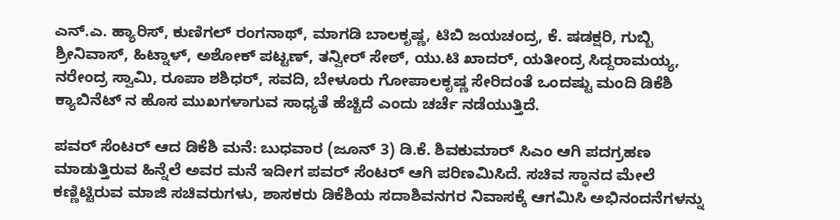ಎನ್.ಎ. ಹ್ಯಾರಿಸ್, ಕುಣಿಗಲ್ ರಂಗನಾಥ್, ಮಾಗಡಿ ಬಾಲಕೃಷ್ಣ, ಟಿಬಿ ಜಯಚಂದ್ರ, ಕೆ. ಷಡಕ್ಷರಿ, ಗುಬ್ಬಿ ಶ್ರೀನಿವಾಸ್, ಹಿಟ್ನಾಳ್, ಅಶೋಕ್ ಪಟ್ಟಣ್, ತನ್ವೀರ್ ಸೇಠ್, ಯು.ಟಿ ಖಾದರ್, ಯತೀಂದ್ರ ಸಿದ್ದರಾಮಯ್ಯ, ನರೇಂದ್ರ ಸ್ವಾಮಿ, ರೂಪಾ ಶಶಿಧರ್, ಸವದಿ, ಬೇಳೂರು ಗೋಪಾಲಕೃಷ್ಣ ಸೇರಿದಂತೆ ಒಂದಷ್ಟು ಮಂದಿ ಡಿಕೆಶಿ ಕ್ಯಾಬಿನೆಟ್ ನ ಹೊಸ ಮುಖಗಳಾಗುವ ಸಾಧ್ಯತೆ ಹೆಚ್ಚಿದೆ ಎಂದು ಚರ್ಚೆ ನಡೆಯುತ್ತಿದೆ.

ಪವರ್ ಸೆಂಟರ್ ಆದ ಡಿಕೆಶಿ ಮನೆ: ಬುಧವಾರ (ಜೂನ್ 3) ಡಿ.ಕೆ. ಶಿವಕುಮಾರ್ ಸಿಎಂ ಆಗಿ ಪದಗ್ರಹಣ ಮಾಡುತ್ತಿರುವ ಹಿನ್ನೆಲೆ ಅವರ ಮನೆ ಇದೀಗ ಪವರ್ ಸೆಂಟರ್ ಆಗಿ ಪರಿಣಮಿಸಿದೆ. ಸಚಿವ ಸ್ಥಾನದ ಮೇಲೆ ಕಣ್ಣಿಟ್ಟಿರುವ ಮಾಜಿ ಸಚಿವರುಗಳು, ಶಾಸಕರು ಡಿಕೆಶಿಯ ಸದಾಶಿವನಗರ ನಿವಾಸಕ್ಕೆ ಆಗಮಿಸಿ ಅಭಿನಂದನೆಗಳನ್ನು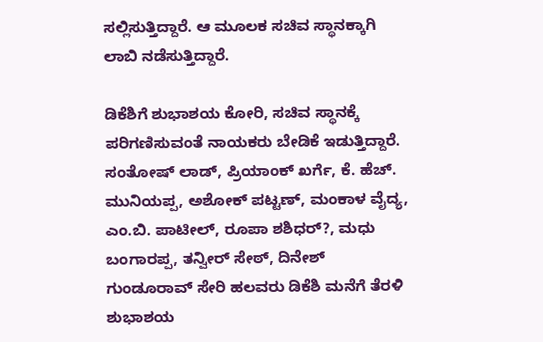ಸಲ್ಲಿಸುತ್ತಿದ್ದಾರೆ. ಆ ಮೂಲಕ ಸಚಿವ ಸ್ಥಾನಕ್ಕಾಗಿ ಲಾಬಿ ನಡೆಸುತ್ತಿದ್ದಾರೆ.

ಡಿಕೆಶಿಗೆ ಶುಭಾಶಯ ಕೋರಿ, ಸಚಿವ ಸ್ಥಾನಕ್ಕೆ ಪರಿಗಣಿಸುವಂತೆ ನಾಯಕರು ಬೇಡಿಕೆ ಇಡುತ್ತಿದ್ದಾರೆ. ಸಂತೋಷ್ ಲಾಡ್, ಪ್ರಿಯಾಂಕ್ ಖರ್ಗೆ, ಕೆ. ಹೆಚ್. ಮುನಿಯಪ್ಪ, ಅಶೋಕ್ ಪಟ್ಟಣ್, ಮಂಕಾಳ ವೈದ್ಯ, ಎಂ.ಬಿ. ಪಾಟೀಲ್, ರೂಪಾ ಶಶಿಧರ್?, ಮಧು ಬಂಗಾರಪ್ಪ, ತನ್ವೀರ್ ಸೇಠ್, ದಿನೇಶ್ ಗುಂಡೂರಾವ್ ಸೇರಿ ಹಲವರು ಡಿಕೆಶಿ ಮನೆಗೆ ತೆರಳಿ ಶುಭಾಶಯ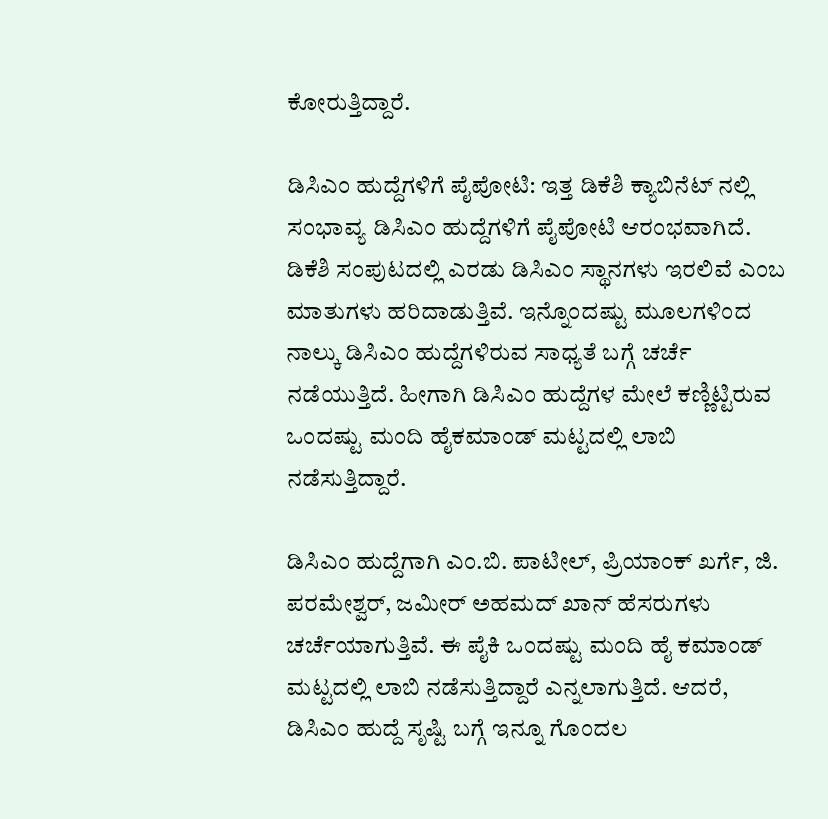ಕೋರುತ್ತಿದ್ದಾರೆ.

ಡಿಸಿಎಂ ಹುದ್ದೆಗಳಿಗೆ ಪೈಪೋಟಿ: ಇತ್ತ ಡಿಕೆಶಿ ಕ್ಯಾಬಿನೆಟ್ ನಲ್ಲಿ ಸಂಭಾವ್ಯ ಡಿಸಿಎಂ ಹುದ್ದೆಗಳಿಗೆ ಪೈಪೋಟಿ ಆರಂಭವಾಗಿದೆ. ಡಿಕೆಶಿ ಸಂಪುಟದಲ್ಲಿ ಎರಡು ಡಿಸಿಎಂ ಸ್ಥಾನಗಳು ಇರಲಿವೆ ಎಂಬ ಮಾತುಗಳು ಹರಿದಾಡುತ್ತಿವೆ. ಇನ್ನೊಂದಷ್ಟು ಮೂಲಗಳಿಂದ ನಾಲ್ಕು ಡಿಸಿಎಂ ಹುದ್ದೆಗಳಿರುವ ಸಾಧ್ಯತೆ ಬಗ್ಗೆ ಚರ್ಚೆ ನಡೆಯುತ್ತಿದೆ. ಹೀಗಾಗಿ ಡಿಸಿಎಂ ಹುದ್ದೆಗಳ ಮೇಲೆ ಕಣ್ಣಿಟ್ಟಿರುವ ಒಂದಷ್ಟು ಮಂದಿ ಹೈಕಮಾಂಡ್ ಮಟ್ಟದಲ್ಲಿ ಲಾಬಿ ನಡೆಸುತ್ತಿದ್ದಾರೆ.

ಡಿಸಿಎಂ ಹುದ್ದೆಗಾಗಿ ಎಂ.ಬಿ. ಪಾಟೀಲ್, ಪ್ರಿಯಾಂಕ್ ಖರ್ಗೆ, ಜಿ. ಪರಮೇಶ್ವರ್, ಜಮೀರ್ ಅಹಮದ್ ಖಾನ್ ಹೆಸರುಗಳು ಚರ್ಚೆಯಾಗುತ್ತಿವೆ. ಈ ಪೈಕಿ ಒಂದಷ್ಟು ಮಂದಿ ಹೈ ಕಮಾಂಡ್ ಮಟ್ಟದಲ್ಲಿ ಲಾಬಿ ನಡೆಸುತ್ತಿದ್ದಾರೆ ಎನ್ನಲಾಗುತ್ತಿದೆ. ಆದರೆ, ಡಿಸಿಎಂ ಹುದ್ದೆ ಸೃಷ್ಟಿ ಬಗ್ಗೆ ಇನ್ನೂ ಗೊಂದಲ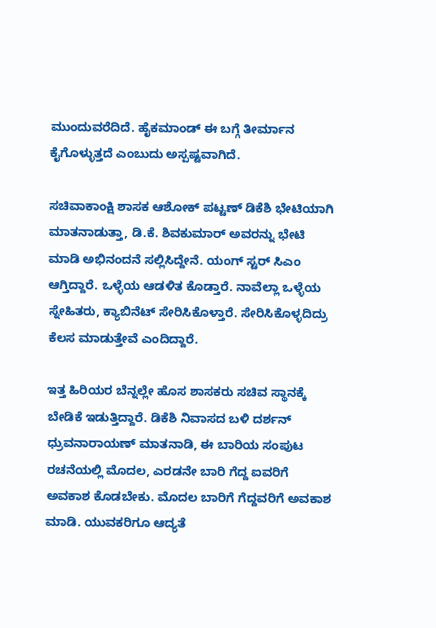ಮುಂದುವರೆದಿದೆ. ಹೈಕಮಾಂಡ್ ಈ ಬಗ್ಗೆ ತೀರ್ಮಾನ ಕೈಗೊಳ್ಳುತ್ತದೆ ಎಂಬುದು ಅಸ್ಪಷ್ಟವಾಗಿದೆ.

ಸಚಿವಾಕಾಂಕ್ಷಿ ಶಾಸಕ ಆಶೋಕ್ ಪಟ್ಟಣ್ ಡಿಕೆಶಿ ಭೇಟಿಯಾಗಿ ಮಾತನಾಡುತ್ತಾ, ಡಿ.ಕೆ. ಶಿವಕುಮಾರ್ ಅವರನ್ನು ಭೇಟಿ ಮಾಡಿ ಅಭಿನಂದನೆ ಸಲ್ಲಿಸಿದ್ದೇನೆ. ಯಂಗ್ ಸ್ಟರ್ ಸಿಎಂ ಆಗ್ತಿದ್ದಾರೆ. ಒಳ್ಳೆಯ ಆಡಳಿತ ಕೊಡ್ತಾರೆ. ನಾವೆಲ್ಲಾ ಒಳ್ಳೆಯ ಸ್ನೇಹಿತರು, ಕ್ಯಾಬಿನೆಟ್ ಸೇರಿಸಿಕೊಳ್ತಾರೆ. ಸೇರಿಸಿಕೊಳ್ಳದಿದ್ರು ಕೆಲಸ ಮಾಡುತ್ತೇವೆ ಎಂದಿದ್ದಾರೆ.

ಇತ್ತ ಹಿರಿಯರ ಬೆನ್ನಲ್ಲೇ ಹೊಸ ಶಾಸಕರು ಸಚಿವ ಸ್ಥಾನಕ್ಕೆ ಬೇಡಿಕೆ ಇಡುತ್ತಿದ್ದಾರೆ. ಡಿಕೆಶಿ ನಿವಾಸದ ಬಳಿ ದರ್ಶನ್ ಧ್ರುವನಾರಾಯಣ್ ಮಾತನಾಡಿ, ಈ ಬಾರಿಯ ಸಂಪುಟ ರಚನೆಯಲ್ಲಿ ಮೊದಲ, ಎರಡನೇ ಬಾರಿ ಗೆದ್ದ ಐವರಿಗೆ ಅವಕಾಶ ಕೊಡಬೇಕು. ಮೊದಲ ಬಾರಿಗೆ ಗೆದ್ದವರಿಗೆ ಅವಕಾಶ ಮಾಡಿ. ಯುವಕರಿಗೂ ಆದ್ಯತೆ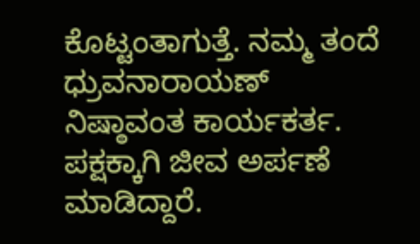ಕೊಟ್ಟಂತಾಗುತ್ತೆ. ನಮ್ಮ ತಂದೆ ಧ್ರುವನಾರಾಯಣ್ ನಿಷ್ಠಾವಂತ ಕಾರ್ಯಕರ್ತ. ಪಕ್ಷಕ್ಕಾಗಿ ಜೀವ ಅರ್ಪಣೆ ಮಾಡಿದ್ದಾರೆ.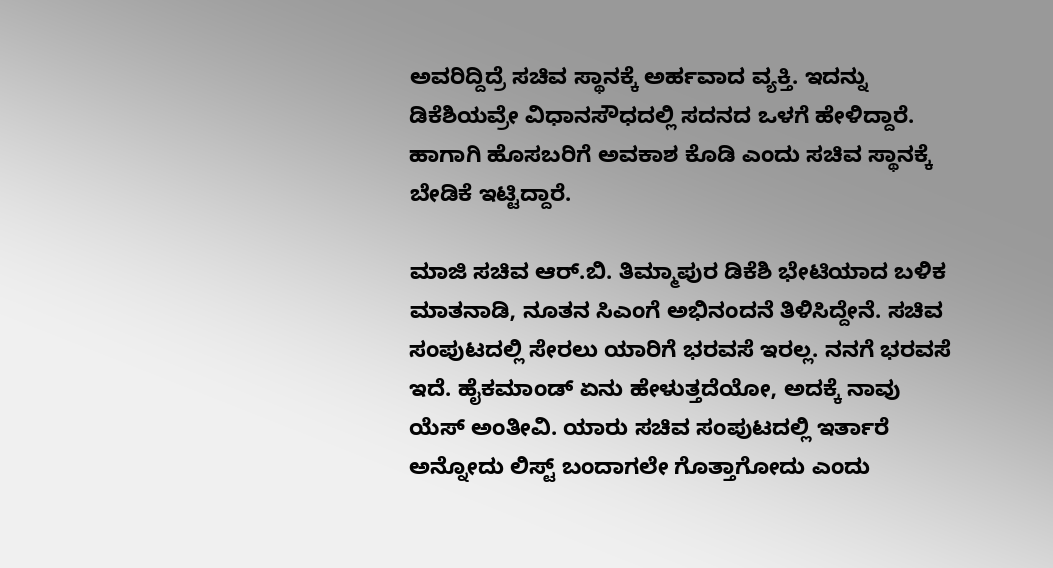ಅವರಿದ್ದಿದ್ರೆ ಸಚಿವ ಸ್ಥಾನಕ್ಕೆ ಅರ್ಹವಾದ ವ್ಯಕ್ತಿ. ಇದನ್ನು ಡಿಕೆಶಿಯವ್ರೇ ವಿಧಾನಸೌಧದಲ್ಲಿ ಸದನದ ಒಳಗೆ ಹೇಳಿದ್ದಾರೆ. ಹಾಗಾಗಿ ಹೊಸಬರಿಗೆ ಅವಕಾಶ ಕೊಡಿ ಎಂದು ಸಚಿವ ಸ್ಥಾನಕ್ಕೆ ಬೇಡಿಕೆ ಇಟ್ಟಿದ್ದಾರೆ.

ಮಾಜಿ ಸಚಿವ ಆರ್.ಬಿ. ತಿಮ್ಮಾಪುರ ಡಿಕೆಶಿ ಭೇಟಿಯಾದ ಬಳಿಕ ಮಾತನಾಡಿ, ನೂತನ ಸಿಎಂಗೆ ಅಭಿನಂದನೆ ತಿಳಿಸಿದ್ದೇನೆ. ಸಚಿವ ಸಂಪುಟದಲ್ಲಿ ಸೇರಲು ಯಾರಿಗೆ ಭರವಸೆ ಇರಲ್ಲ. ನನಗೆ ಭರವಸೆ ಇದೆ. ಹೈಕಮಾಂಡ್ ಏನು ಹೇಳುತ್ತದೆಯೋ, ಅದಕ್ಕೆ ನಾವು ಯೆಸ್ ಅಂತೀವಿ. ಯಾರು ಸಚಿವ ಸಂಪುಟದಲ್ಲಿ ಇರ್ತಾರೆ ಅನ್ನೋದು ಲಿಸ್ಟ್ ಬಂದಾಗಲೇ ಗೊತ್ತಾಗೋದು ಎಂದು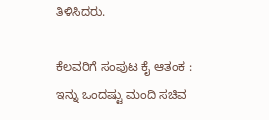ತಿಳಿಸಿದರು.

ಕೆಲವರಿಗೆ ಸಂಪುಟ ಕೈ ಆತಂಕ : ಇನ್ನು ಒಂದಷ್ಟು ಮಂದಿ ಸಚಿವ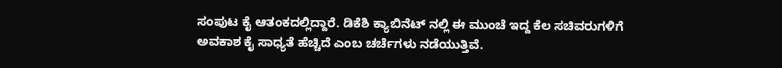ಸಂಪುಟ ಕೈ ಆತಂಕದಲ್ಲಿದ್ದಾರೆ. ಡಿಕೆಶಿ ಕ್ಯಾಬಿನೆಟ್ ನಲ್ಲಿ ಈ ಮುಂಚೆ ಇದ್ದ ಕೆಲ ಸಚಿವರುಗಳಿಗೆ ಅವಕಾಶ ಕೈ ಸಾಧ್ಯತೆ ಹೆಚ್ಚಿದೆ ಎಂಬ ಚರ್ಚೆಗಳು ನಡೆಯುತ್ತಿವೆ.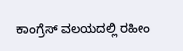ಕಾಂಗ್ರೆಸ್ ವಲಯದಲ್ಲಿ ರಹೀಂ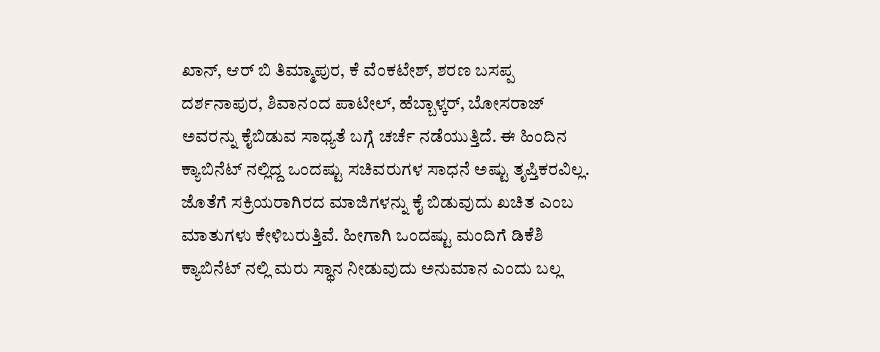ಖಾನ್, ಆರ್ ಬಿ ತಿಮ್ಮಾಪುರ, ಕೆ ವೆಂಕಟೇಶ್, ಶರಣ ಬಸಪ್ಪ ದರ್ಶನಾಪುರ, ಶಿವಾನಂದ ಪಾಟೀಲ್, ಹೆಬ್ಬಾಳ್ಕರ್, ಬೋಸರಾಜ್ ಅವರನ್ನು ಕೈಬಿಡುವ ಸಾಧ್ಯತೆ ಬಗ್ಗೆ ಚರ್ಚೆ ನಡೆಯುತ್ತಿದೆ. ಈ ಹಿಂದಿನ ಕ್ಯಾಬಿನೆಟ್ ನಲ್ಲಿದ್ದ ಒಂದಷ್ಟು ಸಚಿವರುಗಳ ಸಾಧನೆ ಅಷ್ಟು ತೃಪ್ತಿಕರವಿಲ್ಲ. ಜೊತೆಗೆ ಸಕ್ರಿಯರಾಗಿರದ ಮಾಜಿಗಳನ್ನು ಕೈ ಬಿಡುವುದು ಖಚಿತ ಎಂಬ ಮಾತುಗಳು ಕೇಳಿಬರುತ್ತಿವೆ. ಹೀಗಾಗಿ ಒಂದಷ್ಟು ಮಂದಿಗೆ ಡಿಕೆಶಿ ಕ್ಯಾಬಿನೆಟ್ ನಲ್ಲಿ ಮರು ಸ್ಥಾನ ನೀಡುವುದು ಅನುಮಾನ ಎಂದು ಬಲ್ಲ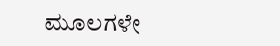ಮೂಲಗಳೇ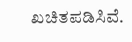ಖಚಿತಪಡಿಸಿವೆ.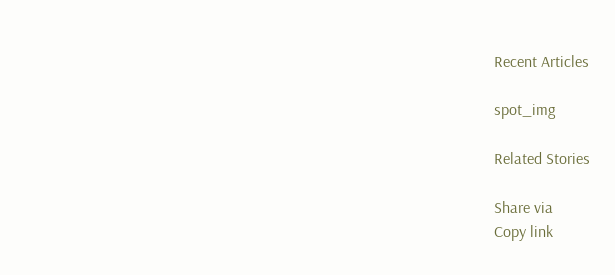Recent Articles

spot_img

Related Stories

Share via
Copy link